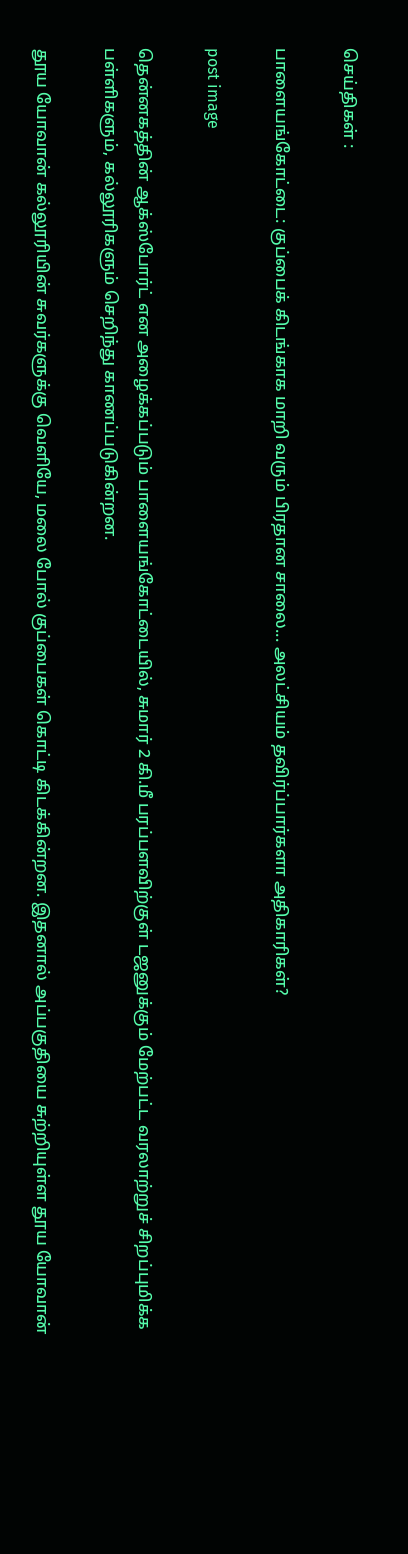செய்திகள் :

பாளையங்கோட்டை: குப்பைக் கிடங்காக மாறி வரும் பிரதான சாலை... அலட்சியம் தவிர்ப்பார்களா அதிகாரிகள்?

post image

தென்னகத்தின் ஆக்ஸ்போர்ட் என அழைக்கப்படும் பாளையங்கோட்டையில், சுமார் 2 கி.மீ பரப்பளவிற்குள் டஜனுக்கும் மேற்பட்ட வரலாற்றுச் சிறப்புமிக்க பள்ளிகளும், கல்லூரிகளும் செறிந்து காணப்படுகின்றன.

தூய யோவான் கல்லூரியின் சுவர்களுக்கு வெளியே, மலை போல் குப்பைகள் கொட்டி கிடக்கின்றன. இதனால் அப்பகுதியை சுற்றியுள்ள தூய யோவான்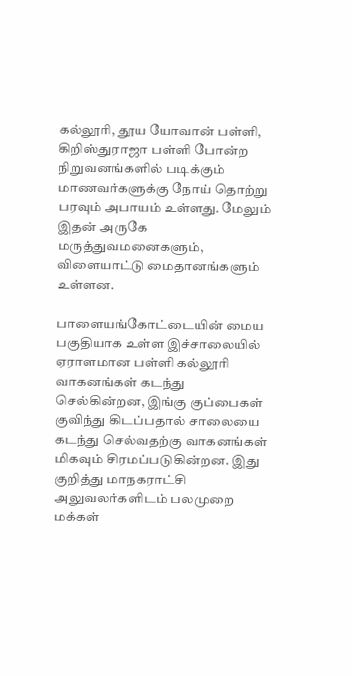கல்லூரி, தூய யோவான் பள்ளி, கிறிஸ்துராஜா பள்ளி போன்ற நிறுவனங்களில் படிக்கும் மாணவர்களுக்கு நோய் தொற்று பரவும் அபாயம் உள்ளது. மேலும் இதன் அருகே மருத்துவமனைகளும், விளையாட்டு மைதானங்களும் உள்ளன.

பாளையங்கோட்டையின் மைய பகுதியாக உள்ள இச்சாலையில் ஏராளமான பள்ளி கல்லூரி வாகனங்கள் கடந்து செல்கின்றன, இங்கு குப்பைகள் குவிந்து கிடப்பதால் சாலையை கடந்து செல்வதற்கு வாகனங்கள் மிகவும் சிரமப்படுகின்றன. இது குறித்து மாநகராட்சி அலுவலர்களிடம் பலமுறை மக்கள்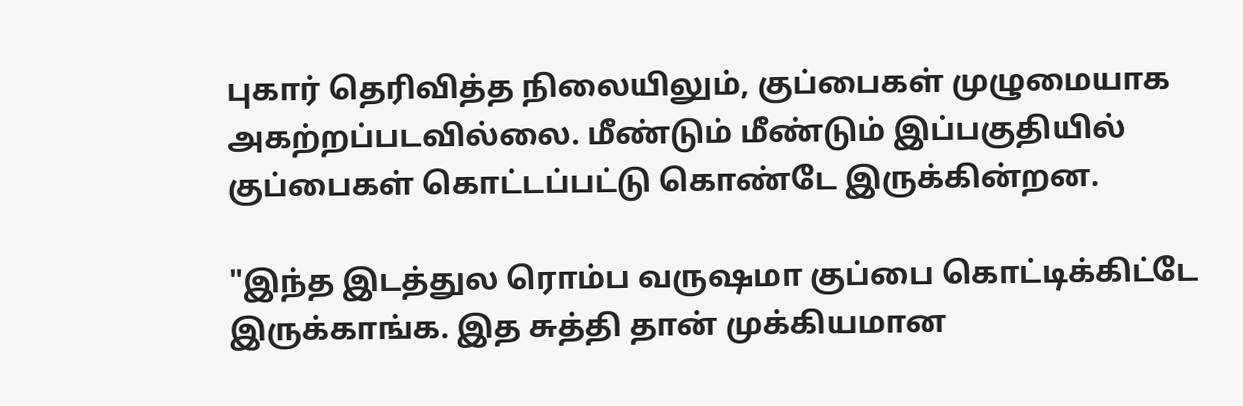புகார் தெரிவித்த நிலையிலும், குப்பைகள் முழுமையாக அகற்றப்படவில்லை. மீண்டும் மீண்டும் இப்பகுதியில் குப்பைகள் கொட்டப்பட்டு கொண்டே இருக்கின்றன.

"இந்த இடத்துல ரொம்ப வருஷமா குப்பை கொட்டிக்கிட்டே இருக்காங்க. இத சுத்தி தான் முக்கியமான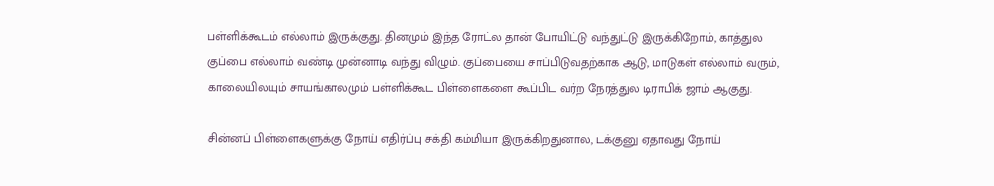பள்ளிக்கூடம் எல்லாம் இருக்குது. தினமும் இந்த ரோட்ல தான் போயிட்டு வந்துட்டு இருக்கிறோம், காத்துல குப்பை எல்லாம் வண்டி முன்னாடி வந்து விழும். குப்பையை சாப்பிடுவதற்காக ஆடு, மாடுகள் எல்லாம் வரும், காலையிலயும் சாயங்காலமும் பள்ளிக்கூட பிள்ளைகளை கூப்பிட வர்ற நேரத்துல டிராபிக் ஜாம் ஆகுது.

சின்னப் பிள்ளைகளுக்கு நோய் எதிர்ப்பு சக்தி கம்மியா இருக்கிறதுனால, டக்குனு ஏதாவது நோய்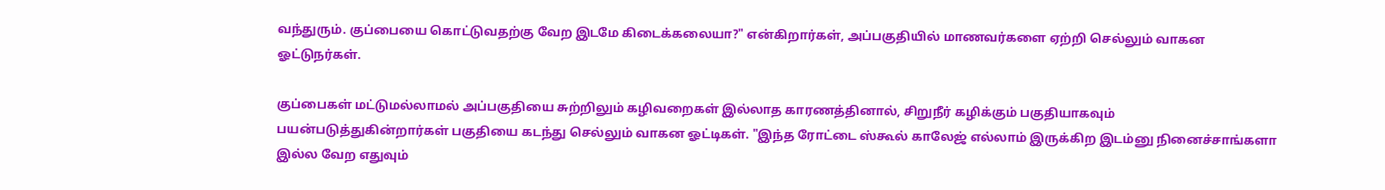வந்துரும். குப்பையை கொட்டுவதற்கு வேற இடமே கிடைக்கலையா?" என்கிறார்கள், அப்பகுதியில் மாணவர்களை ஏற்றி செல்லும் வாகன ஓட்டுநர்கள்.

குப்பைகள் மட்டுமல்லாமல் அப்பகுதியை சுற்றிலும் கழிவறைகள் இல்லாத காரணத்தினால், சிறுநீர் கழிக்கும் பகுதியாகவும் பயன்படுத்துகின்றார்கள் பகுதியை கடந்து செல்லும் வாகன ஓட்டிகள். "இந்த ரோட்டை ஸ்கூல் காலேஜ் எல்லாம் இருக்கிற இடம்னு நினைச்சாங்களா இல்ல வேற எதுவும்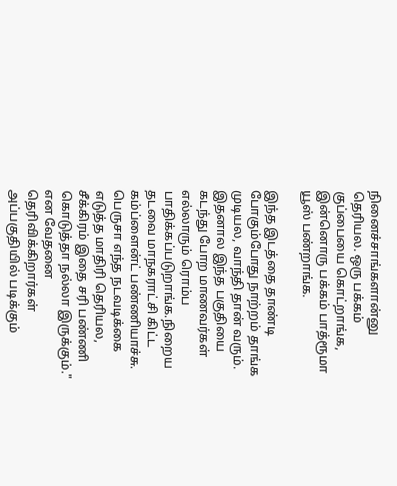நினைச்சாங்களான்னு தெரியல. ஒரு பக்கம் குப்பையை கொட்றாங்க, இன்னொரு பக்கம் பாத்ரூமா யூஸ் பண்றாங்க.

இந்த இடத்தை தாண்டி போகும்போது நாற்றம் தாங்க முடியல, வாந்தி தான் வரும். இதனால இந்த பகுதியை கடந்து போற மாணவர்கள் எல்லாரும் ரொம்ப பாதிக்கப்படுறாங்க.நிறைய தடவை மாநகராட்சி கிட்ட கம்ப்ளைன்ட் பண்ணியாச்சு. பெருசா எந்த நடவடிக்கை எடுத்த மாதிரி தெரியல, சீக்கிரம் இதை சரி பண்ணி கொடுத்தா நல்லா இருக்கும்." என வேதனை தெரிவிக்கிறார்கள் அப்பகுதியில் படிக்கும்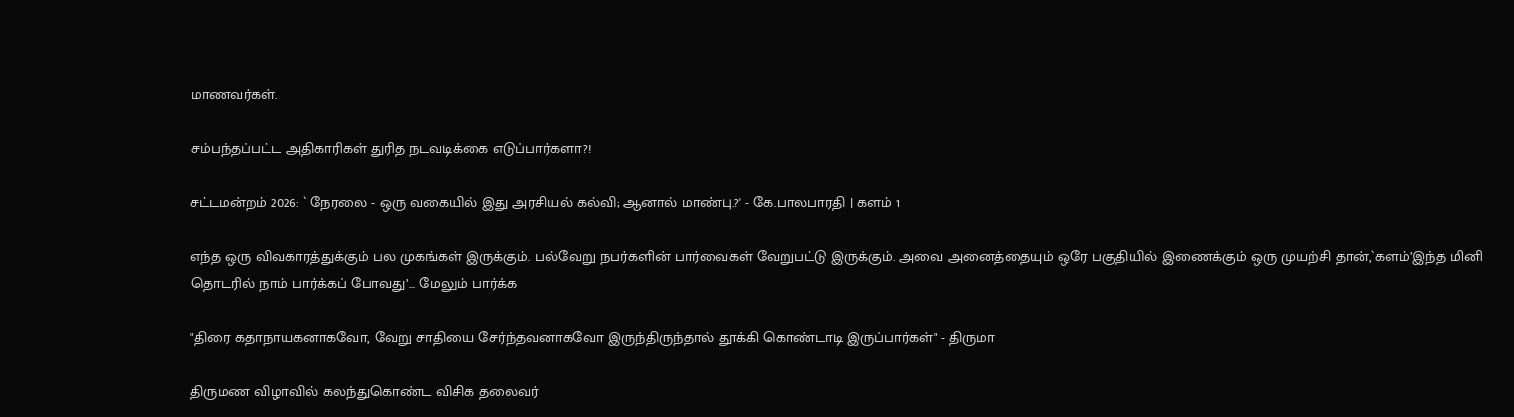மாணவர்கள்.

சம்பந்தப்பட்ட அதிகாரிகள் துரித நடவடிக்கை எடுப்பார்களா?!

சட்டமன்றம் 2026: ` நேரலை - ஒரு வகையில் இது அரசியல் கல்வி; ஆனால் மாண்பு.?' - கே.பாலபாரதி | களம் 1

எந்த ஒரு விவகாரத்துக்கும் பல முகங்கள் இருக்கும். பல்வேறு நபர்களின் பார்வைகள் வேறுபட்டு இருக்கும். அவை அனைத்தையும் ஒரே பகுதியில் இணைக்கும் ஒரு முயற்சி தான்,`களம்’இந்த மினி தொடரில் நாம் பார்க்கப் போவது’... மேலும் பார்க்க

"திரை கதாநாயகனாகவோ, வேறு சாதியை சேர்ந்தவனாகவோ இருந்திருந்தால் தூக்கி கொண்டாடி இருப்பார்கள்" - திருமா

திருமண விழாவில் கலந்துகொண்ட விசிக தலைவர்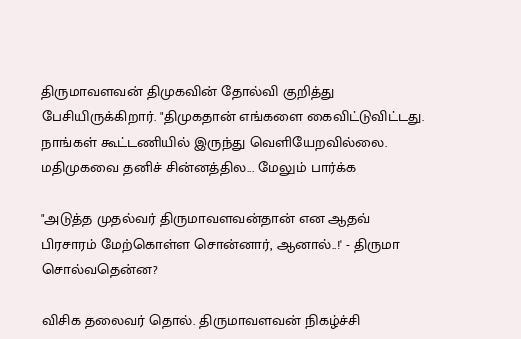திருமாவளவன் திமுகவின் தோல்வி குறித்து பேசியிருக்கிறார். "திமுகதான் எங்களை கைவிட்டுவிட்டது. நாங்கள் கூட்டணியில் இருந்து வெளியேறவில்லை. மதிமுகவை தனிச் சின்னத்தில... மேலும் பார்க்க

"அடுத்த முதல்வர் திருமாவளவன்தான் என ஆதவ் பிரசாரம் மேற்கொள்ள சொன்னார், ஆனால்..!' - திருமா சொல்வதென்ன?

விசிக தலைவர் தொல். திருமாவளவன் நிகழ்ச்சி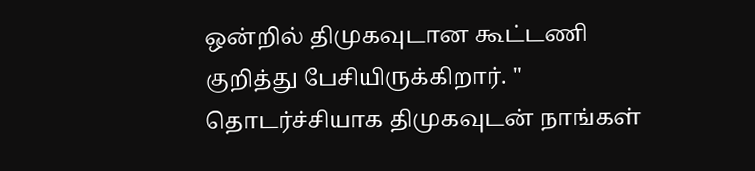ஒன்றில் திமுகவுடான கூட்டணி குறித்து பேசியிருக்கிறார். " தொடர்ச்சியாக திமுகவுடன் நாங்கள்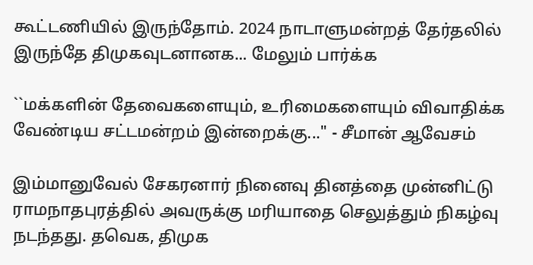கூட்டணியில் இருந்தோம். 2024 நாடாளுமன்றத் தேர்தலில் இருந்தே திமுகவுடனானக... மேலும் பார்க்க

``மக்களின் தேவைகளையும், உரிமைகளையும் விவாதிக்க வேண்டிய சட்டமன்றம் இன்றைக்கு..." - சீமான் ஆவேசம்

இம்மானுவேல் சேகரனார் நினைவு தினத்தை முன்னிட்டு ராமநாதபுரத்தில் அவருக்கு மரியாதை செலுத்தும் நிகழ்வு நடந்தது. தவெக, திமுக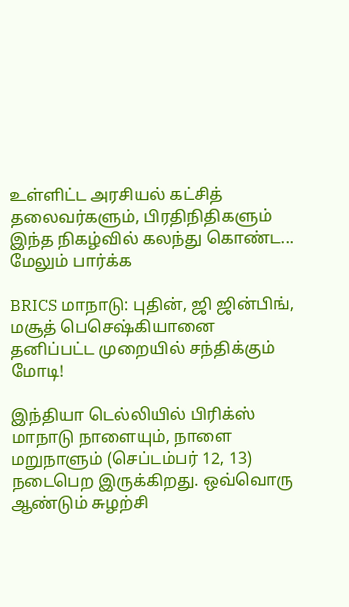உள்ளிட்ட அரசியல் கட்சித் தலைவர்களும், பிரதிநிதிகளும் இந்த நிகழ்வில் கலந்து கொண்ட... மேலும் பார்க்க

BRICS மாநாடு: புதின், ஜி ஜின்பிங், மசூத் பெசெஷ்கியானை தனிப்பட்ட முறையில் சந்திக்கும் மோடி!

இந்தியா டெல்லியில் பிரிக்ஸ் மாநாடு நாளையும், நாளை மறுநாளும் (செப்டம்பர் 12, 13) நடைபெற இருக்கிறது. ஒவ்வொரு ஆண்டும் சுழற்சி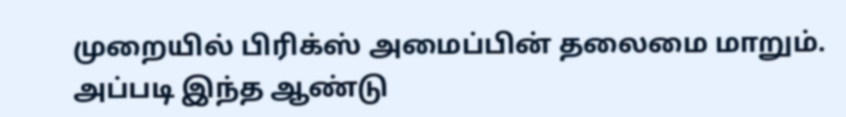முறையில் பிரிக்ஸ் அமைப்பின் தலைமை மாறும். அப்படி இந்த ஆண்டு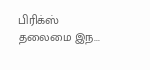பிரிக்ஸ் தலைமை இந...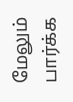மேலும் பார்க்க